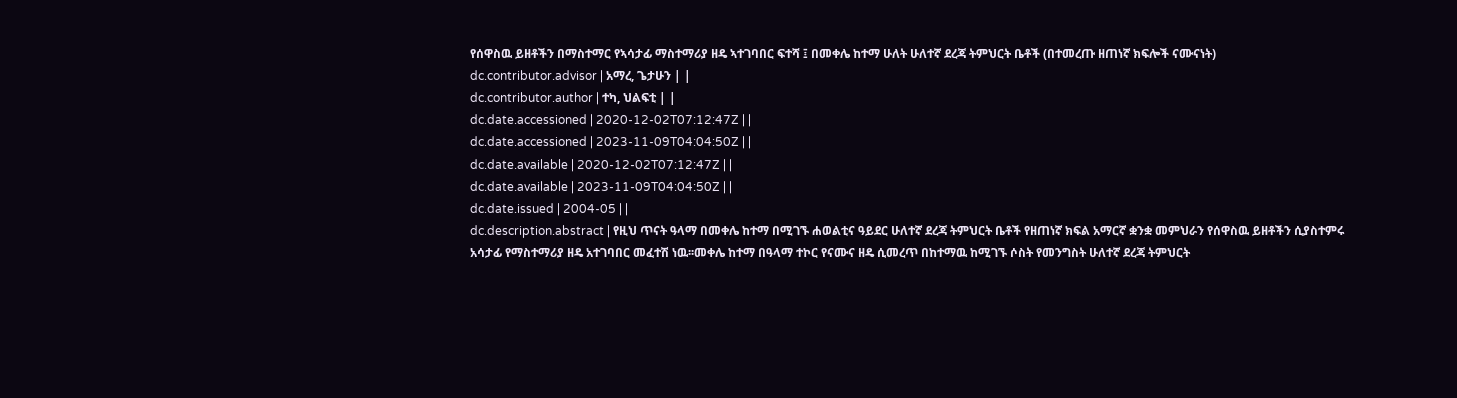የሰዋስዉ ይዘቶችን በማስተማር የኣሳታፊ ማስተማሪያ ዘዴ ኣተገባበር ፍተሻ ፤ በመቀሌ ከተማ ሁለት ሁለተኛ ደረጃ ትምህርት ቤቶች (በተመረጡ ዘጠነኛ ክፍሎች ናሙናነት)
dc.contributor.advisor | አማረ, ጌታሁን | |
dc.contributor.author | ተካ, ህልፍቲ | |
dc.date.accessioned | 2020-12-02T07:12:47Z | |
dc.date.accessioned | 2023-11-09T04:04:50Z | |
dc.date.available | 2020-12-02T07:12:47Z | |
dc.date.available | 2023-11-09T04:04:50Z | |
dc.date.issued | 2004-05 | |
dc.description.abstract | የዚህ ጥናት ዓላማ በመቀሌ ከተማ በሚገኙ ሐወልቲና ዓይደር ሁለተኛ ደረጃ ትምህርት ቤቶች የዘጠነኛ ክፍል አማርኛ ቋንቋ መምህራን የሰዋስዉ ይዘቶችን ሲያስተምሩ አሳታፊ የማስተማሪያ ዘዴ አተገባበር መፈተሽ ነዉ፡፡መቀሌ ከተማ በዓላማ ተኮር የናሙና ዘዴ ሲመረጥ በከተማዉ ከሚገኙ ሶስት የመንግስት ሁለተኛ ደረጃ ትምህርት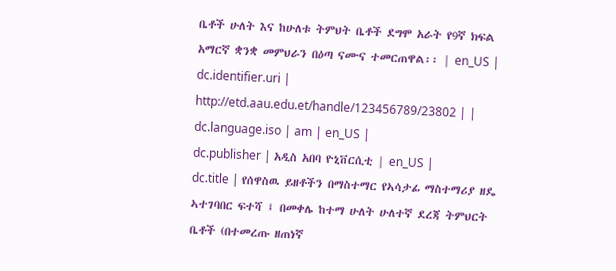ቤቶች ሁለት እና ከሁለቱ ትምህት ቤቶች ደግሞ አራት የ9ኛ ክፍል አማርኛ ቋንቋ መምህራን በዕጣ ናሙና ተመርጠዋል፡፡ | en_US |
dc.identifier.uri | http://etd.aau.edu.et/handle/123456789/23802 | |
dc.language.iso | am | en_US |
dc.publisher | አዲስ አበባ ዮኒቨርሲቲ | en_US |
dc.title | የሰዋስዉ ይዘቶችን በማስተማር የኣሳታፊ ማስተማሪያ ዘዴ ኣተገባበር ፍተሻ ፤ በመቀሌ ከተማ ሁለት ሁለተኛ ደረጃ ትምህርት ቤቶች (በተመረጡ ዘጠነኛ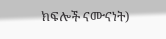ክፍሎች ናሙናነት)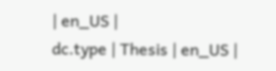| en_US |
dc.type | Thesis | en_US |